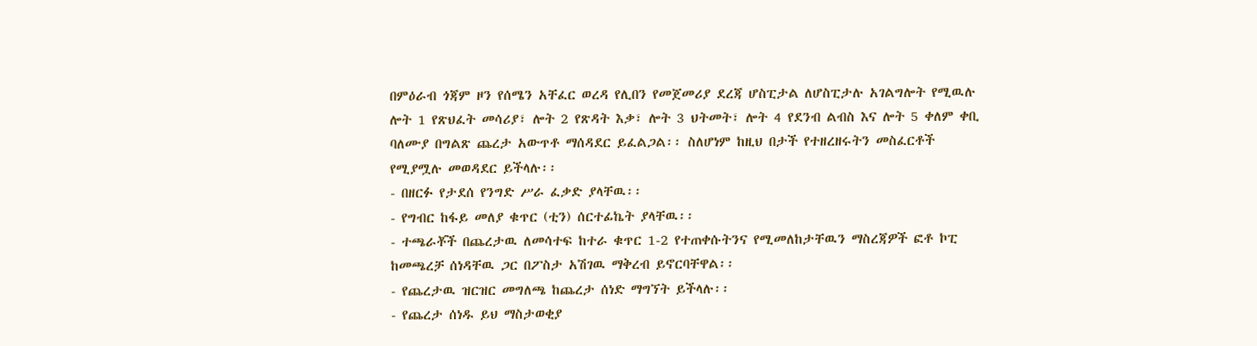በምዕራብ ጎጃም ዞን የሰሜን አቸፈር ወረዳ የሊበን የመጀመሪያ ደረጃ ሆስፒታል ለሆስፒታሉ አገልግሎት የሚዉሉ ሎት 1 የጽህፈት መሳሪያ፣ ሎት 2 የጽዳት እቃ፣ ሎት 3 ህትመት፣ ሎት 4 የደንብ ልብስ እና ሎት 5 ቀለም ቀቢ ባለሙያ በግልጽ ጨረታ አውጥቶ ማሰዳደር ይፈልጋል፡፡ ስለሆነም ከዚህ በታች የተዘረዘሩትን መስፈርቶች የሚያሟሉ መወዳደር ይችላሉ፡፡
- በዘርፉ የታደሰ የንግድ ሥራ ፈቃድ ያላቸዉ፡፡
- የግብር ከፋይ መለያ ቁጥር (ቲን) ሰርተፊኬት ያላቸዉ፡፡
- ተጫራቾች በጨረታዉ ለመሳተፍ ከተራ ቁጥር 1-2 የተጠቀሱትንና የሚመለከታቸዉን ማስረጃዎች ፎቶ ኮፒ ከመጫረቻ ሰነዳቸዉ ጋር በፖስታ አሽገዉ ማቅረብ ይኖርባቸዋል፡፡
- የጨረታዉ ዝርዝር መግለጫ ከጨረታ ሰነድ ማግኘት ይችላሉ፡፡
- የጨረታ ሰነዱ ይህ ማስታወቂያ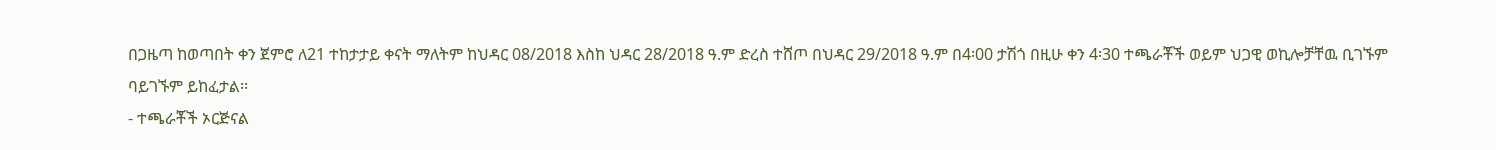በጋዜጣ ከወጣበት ቀን ጀምሮ ለ21 ተከታታይ ቀናት ማለትም ከህዳር 08/2018 እስከ ህዳር 28/2018 ዓ.ም ድረስ ተሸጦ በህዳር 29/2018 ዓ.ም በ4፡00 ታሽጎ በዚሁ ቀን 4፡30 ተጫራቾች ወይም ህጋዊ ወኪሎቻቸዉ ቢገኙም ባይገኙም ይከፈታል፡፡
- ተጫራቾች ኦርጅናል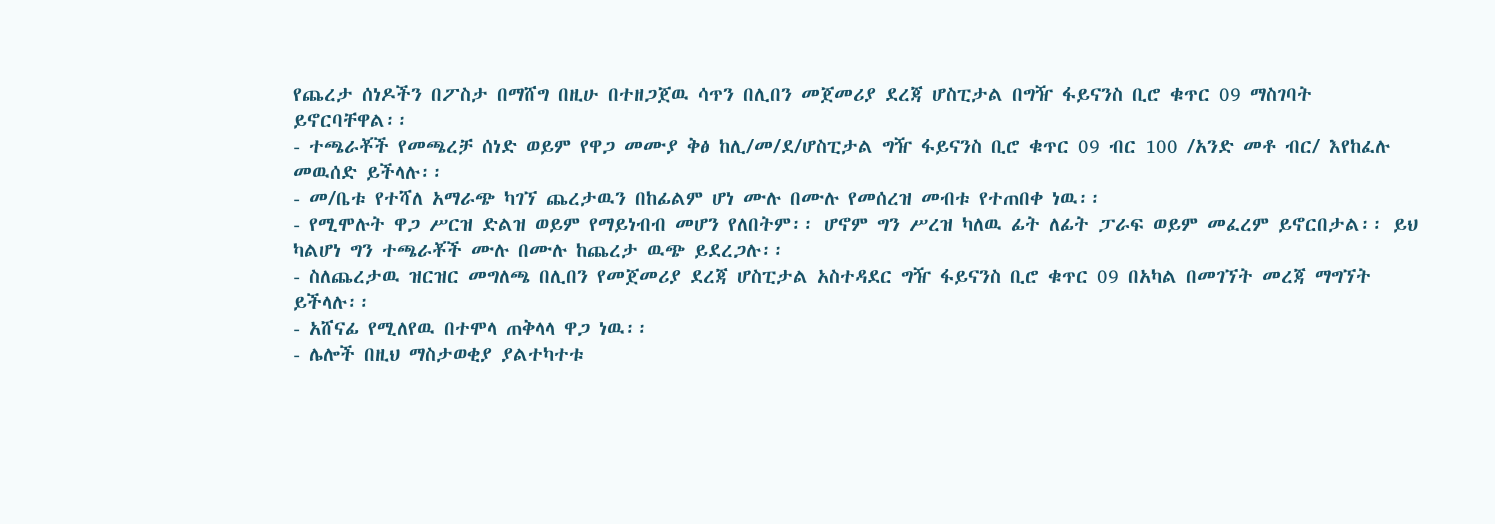የጨረታ ሰነዶችን በፖስታ በማሸግ በዚሁ በተዘጋጀዉ ሳጥን በሊበን መጀመሪያ ደረጃ ሆስፒታል በግዥ ፋይናንስ ቢሮ ቁጥር 09 ማስገባት ይኖርባቸዋል፡፡
- ተጫራቾች የመጫረቻ ሰነድ ወይም የዋጋ መሙያ ቅፅ ከሊ/መ/ደ/ሆስፒታል ግዥ ፋይናንስ ቢሮ ቁጥር 09 ብር 100 /አንድ መቶ ብር/ እየከፈሉ መዉሰድ ይችላሉ፡፡
- መ/ቤቱ የተሻለ አማራጭ ካገኘ ጨረታዉን በከፊልም ሆነ ሙሉ በሙሉ የመሰረዝ መብቱ የተጠበቀ ነዉ፡፡
- የሚሞሉት ዋጋ ሥርዝ ድልዝ ወይም የማይነብብ መሆን የለበትም፡፡ ሆኖም ግን ሥረዝ ካለዉ ፊት ለፊት ፓራፍ ወይም መፈረም ይኖርበታል፡፡ ይህ ካልሆነ ግን ተጫራቾች ሙሉ በሙሉ ከጨረታ ዉጭ ይደረጋሉ፡፡
- ስለጨረታዉ ዝርዝር መግለጫ በሊበን የመጀመሪያ ደረጃ ሆስፒታል አስተዳደር ግዥ ፋይናንስ ቢሮ ቁጥር 09 በአካል በመገኘት መረጃ ማግኘት ይችላሉ፡፡
- አሸናፊ የሚለየዉ በተሞላ ጠቅላላ ዋጋ ነዉ፡፡
- ሌሎች በዚህ ማስታወቂያ ያልተካተቱ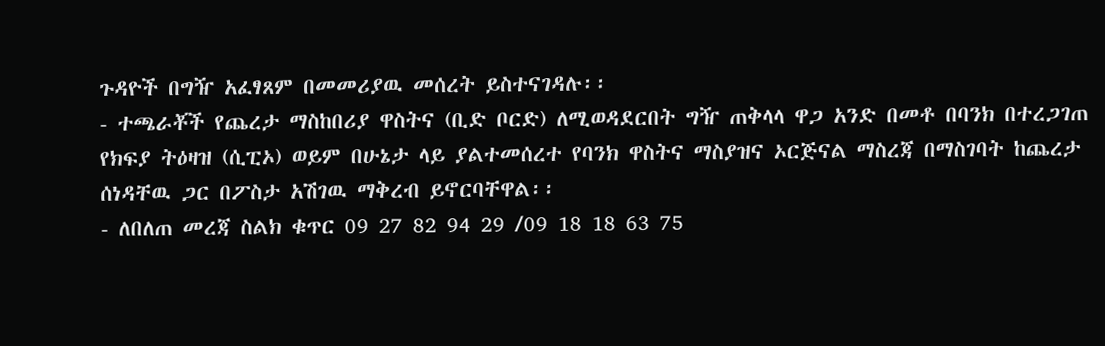ጉዳዮች በግዥ አፈፃጸም በመመሪያዉ መሰረት ይስተናገዳሉ፡፡
- ተጫራቾች የጨረታ ማስከበሪያ ዋስትና (ቢድ ቦርድ) ለሚወዳደርበት ግዥ ጠቅላላ ዋጋ አንድ በመቶ በባንክ በተረጋገጠ የክፍያ ትዕዛዝ (ሲፒኦ) ወይም በሁኔታ ላይ ያልተመሰረተ የባንክ ዋስትና ማስያዝና ኦርጅናል ማስረጃ በማስገባት ከጨረታ ሰነዳቸዉ ጋር በፖስታ አሽገዉ ማቅረብ ይኖርባቸዋል፡፡
- ለበለጠ መረጃ ስልክ ቁጥር 09 27 82 94 29 /09 18 18 63 75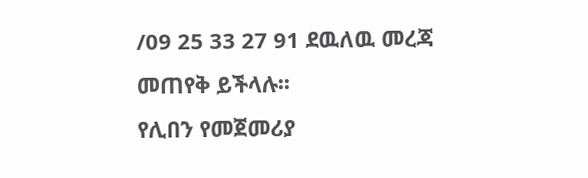/09 25 33 27 91 ደዉለዉ መረጃ መጠየቅ ይችላሉ፡፡
የሊበን የመጀመሪያ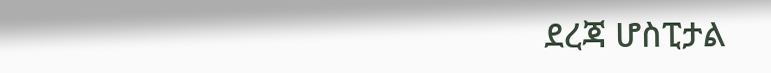ደረጃ ሆስፒታል